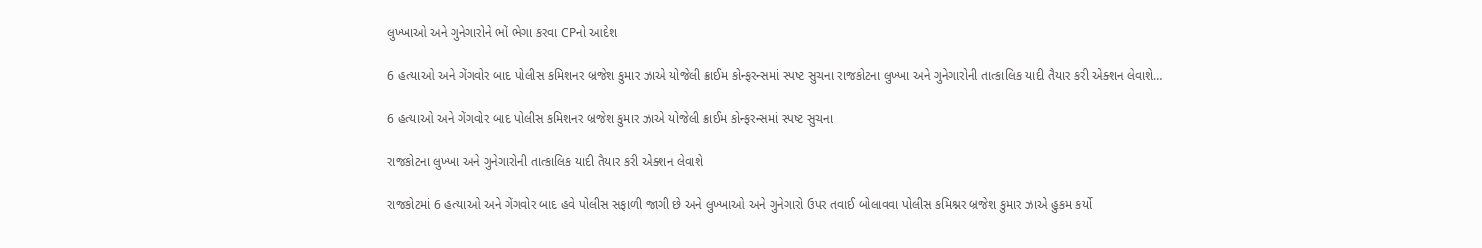લુખ્ખાઓ અને ગુનેગારોને ભોં ભેગા કરવા CPનો આદેશ

6 હત્યાઓ અને ગેંગવોર બાદ પોલીસ કમિશનર બ્રજેશ કુમાર ઝાએ યોજેલી ક્રાઈમ કોન્ફરન્સમાં સ્પષ્ટ સુચના રાજકોટના લુખ્ખા અને ગુનેગારોની તાત્કાલિક યાદી તૈયાર કરી એક્શન લેવાશે…

6 હત્યાઓ અને ગેંગવોર બાદ પોલીસ કમિશનર બ્રજેશ કુમાર ઝાએ યોજેલી ક્રાઈમ કોન્ફરન્સમાં સ્પષ્ટ સુચના

રાજકોટના લુખ્ખા અને ગુનેગારોની તાત્કાલિક યાદી તૈયાર કરી એક્શન લેવાશે

રાજકોટમાં 6 હત્યાઓ અને ગેંગવોર બાદ હવે પોલીસ સફાળી જાગી છે અને લુખ્ખાઓ અને ગુનેગારો ઉપર તવાઈ બોલાવવા પોલીસ કમિશ્નર બ્રજેશ કુમાર ઝાએ હુકમ કર્યો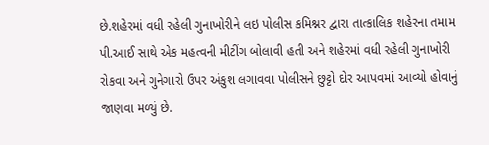છે.શહેરમાં વધી રહેલી ગુનાખોરીને લઇ પોલીસ કમિશ્નર દ્વારા તાત્કાલિક શહેરના તમામ પી.આઈ સાથે એક મહત્વની મીટીંગ બોલાવી હતી અને શહેરમાં વધી રહેલી ગુનાખોરી રોકવા અને ગુનેગારો ઉપર અંકુશ લગાવવા પોલીસને છુટ્ટો દોર આપવમાં આવ્યો હોવાનું જાણવા મળ્યું છે.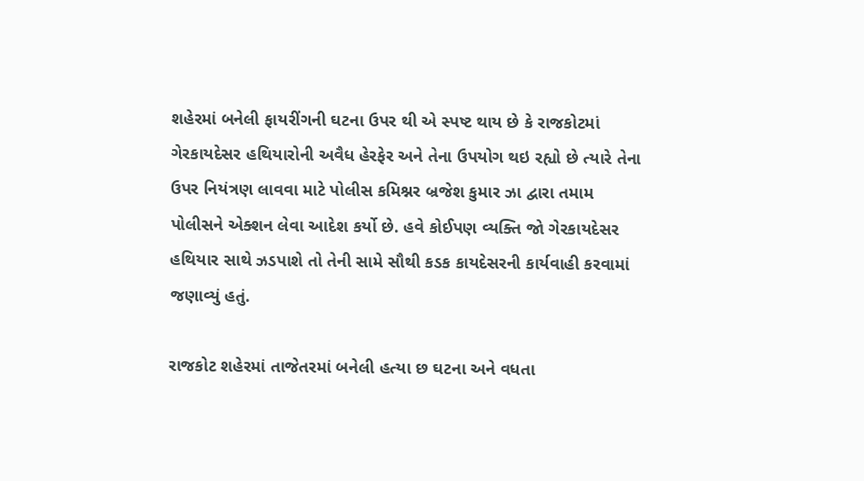શહેરમાં બનેલી ફાયરીંગની ઘટના ઉપર થી એ સ્પષ્ટ થાય છે કે રાજકોટમાં ગેરકાયદેસર હથિયારોની અવૈધ હેરફેર અને તેના ઉપયોગ થઇ રહ્યો છે ત્યારે તેના ઉપર નિયંત્રણ લાવવા માટે પોલીસ કમિશ્નર બ્રજેશ કુમાર ઝા દ્વારા તમામ પોલીસને એક્શન લેવા આદેશ કર્યો છે. હવે કોઈપણ વ્યક્તિ જો ગેરકાયદેસર હથિયાર સાથે ઝડપાશે તો તેની સામે સૌથી કડક કાયદેસરની કાર્યવાહી કરવામાં જણાવ્યું હતું.

રાજકોટ શહેરમાં તાજેતરમાં બનેલી હત્યા છ ઘટના અને વધતા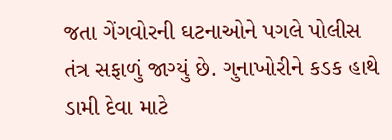જતા ગેંગવોરની ઘટનાઓને પગલે પોલીસ તંત્ર સફાળું જાગ્યું છે. ગુનાખોરીને કડક હાથે ડામી દેવા માટે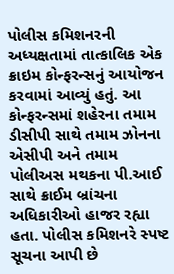પોલીસ કમિશનરની અધ્યક્ષતામાં તાત્કાલિક એક ક્રાઇમ કોન્ફરન્સનું આયોજન કરવામાં આવ્યું હતું. આ કોન્ફરન્સમાં શહેરના તમામ ડીસીપી સાથે તમામ ઝોનના એસીપી અને તમામ પોલીઅસ મથકના પી.આઈ સાથે ક્રાઈમ બ્રાંચના અધિકારીઓ હાજર રહ્યા હતા. પોલીસ કમિશનરે સ્પષ્ટ સૂચના આપી છે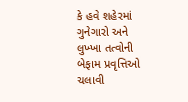કે હવે શહેરમાં ગુનેગારો અને લુખ્ખા તત્વોની બેફામ પ્રવૃત્તિઓ ચલાવી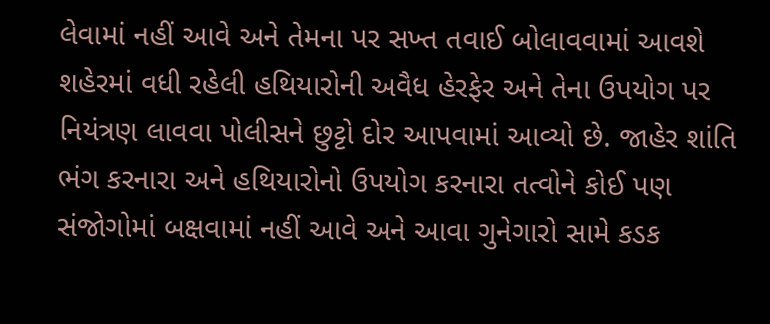લેવામાં નહીં આવે અને તેમના પર સખ્ત તવાઈ બોલાવવામાં આવશે શહેરમાં વધી રહેલી હથિયારોની અવૈધ હેરફેર અને તેના ઉપયોગ પર નિયંત્રણ લાવવા પોલીસને છુટ્ટો દોર આપવામાં આવ્યો છે. જાહેર શાંતિ ભંગ કરનારા અને હથિયારોનો ઉપયોગ કરનારા તત્વોને કોઈ પણ સંજોગોમાં બક્ષવામાં નહીં આવે અને આવા ગુનેગારો સામે કડક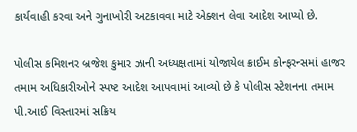કાર્યવાહી કરવા અને ગુનાખોરી અટકાવવા માટે એક્શન લેવા આદેશ આપ્યો છે.

પોલીસ કમિશનર બ્રજેશ કુમાર ઝાની અધ્યક્ષતામાં યોજાયેલ ક્રાઈમ કોન્ફરન્સમાં હાજર તમામ અધિકારીઓને સ્પષ્ટ આદેશ આપવામાં આવ્યો છે કે પોલીસ સ્ટેશનના તમામ પી.આઈ વિસ્તારમાં સક્રિય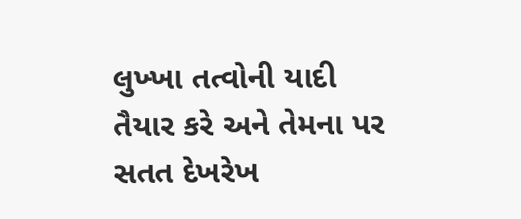લુખ્ખા તત્વોની યાદી તૈયાર કરે અને તેમના પર સતત દેખરેખ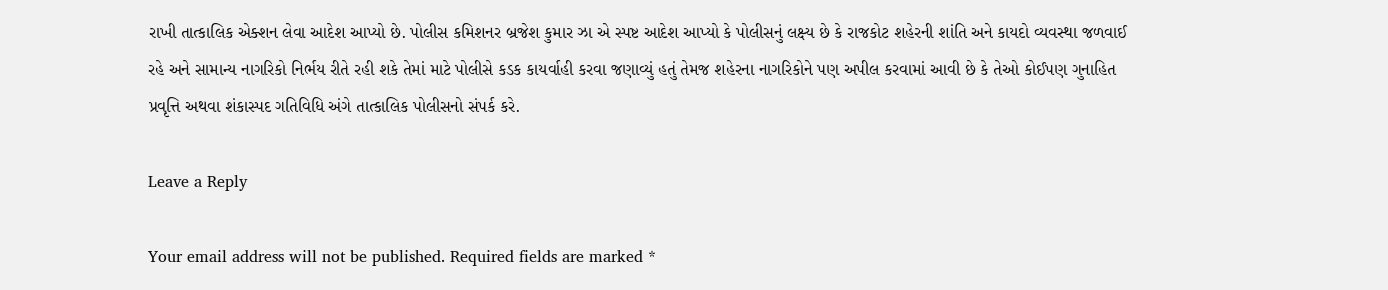રાખી તાત્કાલિક એક્શન લેવા આદેશ આપ્યો છે. પોલીસ કમિશનર બ્રજેશ કુમાર ઝા એ સ્પષ્ટ આદેશ આપ્યો કે પોલીસનું લક્ષ્ય છે કે રાજકોટ શહેરની શાંતિ અને કાયદો વ્યવસ્થા જળવાઈ રહે અને સામાન્ય નાગરિકો નિર્ભય રીતે રહી શકે તેમાં માટે પોલીસે કડક કાયર્વાહી કરવા જણાવ્યું હતું તેમજ શહેરના નાગરિકોને પણ અપીલ કરવામાં આવી છે કે તેઓ કોઈપણ ગુનાહિત પ્રવૃત્તિ અથવા શંકાસ્પદ ગતિવિધિ અંગે તાત્કાલિક પોલીસનો સંપર્ક કરે.

Leave a Reply

Your email address will not be published. Required fields are marked *